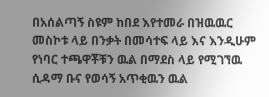በአሰልጣኝ ስዩም ከበደ እየተመራ በዝዉዉር መስኮቱ ላይ በንቃት በመሳተፍ ላይ እና እንዲሁም የነባር ተጫዋቾቹን ዉል በማደስ ላይ የሚገኘዉ ሲዳማ ቡና የወሳኝ አጥቂዉን ዉል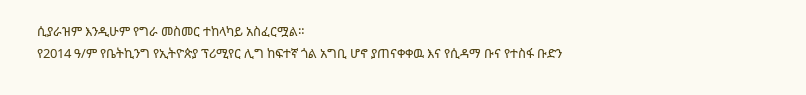ሲያራዝም እንዲሁም የግራ መስመር ተከላካይ አስፈርሟል።
የ2014 ዓ/ም የቤትኪንግ የኢትዮጵያ ፕሪሚየር ሊግ ከፍተኛ ጎል አግቢ ሆኖ ያጠናቀቀዉ እና የሲዳማ ቡና የተስፋ ቡድን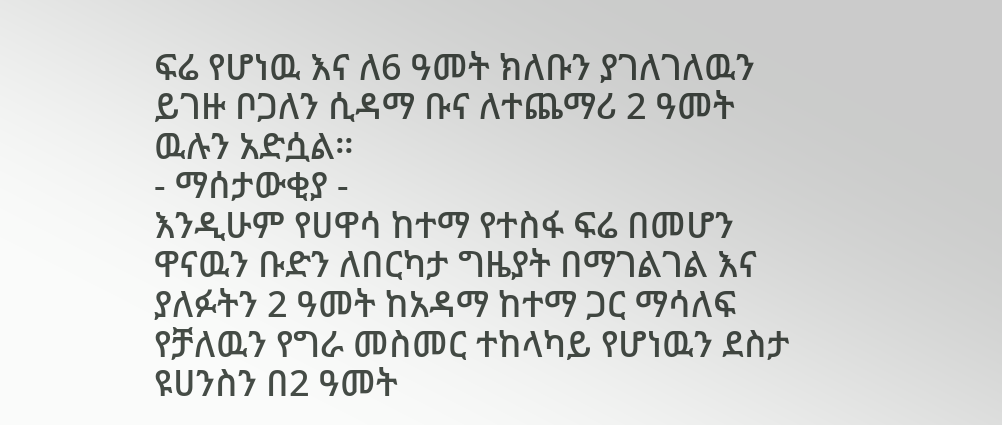ፍሬ የሆነዉ እና ለ6 ዓመት ክለቡን ያገለገለዉን ይገዙ ቦጋለን ሲዳማ ቡና ለተጨማሪ 2 ዓመት ዉሉን አድሷል።
- ማሰታውቂያ -
እንዲሁም የሀዋሳ ከተማ የተስፋ ፍሬ በመሆን ዋናዉን ቡድን ለበርካታ ግዜያት በማገልገል እና ያለፉትን 2 ዓመት ከአዳማ ከተማ ጋር ማሳለፍ የቻለዉን የግራ መስመር ተከላካይ የሆነዉን ደስታ ዩሀንስን በ2 ዓመት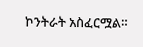ኮንትራት አስፈርሟል።